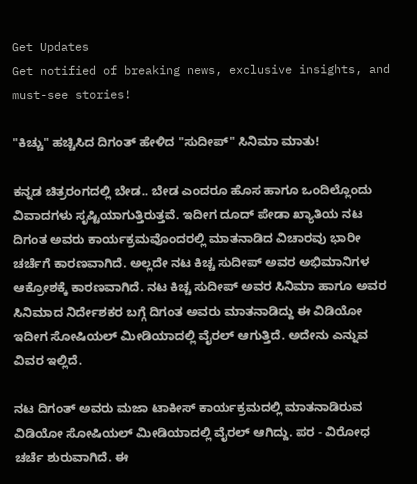Get Updates
Get notified of breaking news, exclusive insights, and must-see stories!

"ಕಿಚ್ಚು" ಹಚ್ಚಿಸಿದ ದಿಗಂತ್ ಹೇಳಿದ "ಸುದೀಪ್" ಸಿನಿಮಾ ಮಾತು!

ಕನ್ನಡ ಚಿತ್ರರಂಗದಲ್ಲಿ ಬೇಡ.. ಬೇಡ ಎಂದರೂ ಹೊಸ ಹಾಗೂ ಒಂದಿಲ್ಲೊಂದು ವಿವಾದಗಳು ಸೃಷ್ಟಿಯಾಗುತ್ತಿರುತ್ತವೆ. ಇದೀಗ ದೂದ್ ಪೇಡಾ ಖ್ಯಾತಿಯ ನಟ ದಿಗಂತ ಅವರು ಕಾರ್ಯಕ್ರಮವೊಂದರಲ್ಲಿ ಮಾತನಾಡಿದ ವಿಚಾರವು ಭಾರೀ ಚರ್ಚೆಗೆ ಕಾರಣವಾಗಿದೆ. ಅಲ್ಲದೇ ನಟ ಕಿಚ್ಚ ಸುದೀಪ್‌ ಅವರ ಅಭಿಮಾನಿಗಳ ಆಕ್ರೋಶಕ್ಕೆ ಕಾರಣವಾಗಿದೆ. ನಟ ಕಿಚ್ಚ ಸುದೀಪ್‌ ಅವರ ಸಿನಿಮಾ ಹಾಗೂ ಅವರ ಸಿನಿಮಾದ ನಿರ್ದೇಶಕರ ಬಗ್ಗೆ ದಿಗಂತ ಅವರು ಮಾತನಾಡಿದ್ದು ಈ ವಿಡಿಯೋ ಇದೀಗ ಸೋಷಿಯಲ್‌ ಮೀಡಿಯಾದಲ್ಲಿ ವೈರಲ್ ಆಗುತ್ತಿದೆ. ಅದೇನು ಎನ್ನುವ ವಿವರ ಇಲ್ಲಿದೆ.

ನಟ ದಿಗಂತ್ ಅವರು ಮಜಾ ಟಾಕೀಸ್ ಕಾರ್ಯಕ್ರಮದಲ್ಲಿ ಮಾತನಾಡಿರುವ ವಿಡಿಯೋ ಸೋಷಿಯಲ್‌ ಮೀಡಿಯಾದಲ್ಲಿ ವೈರಲ್ ಆಗಿದ್ದು. ಪರ - ವಿರೋಧ ಚರ್ಚೆ ಶುರುವಾಗಿದೆ. ಈ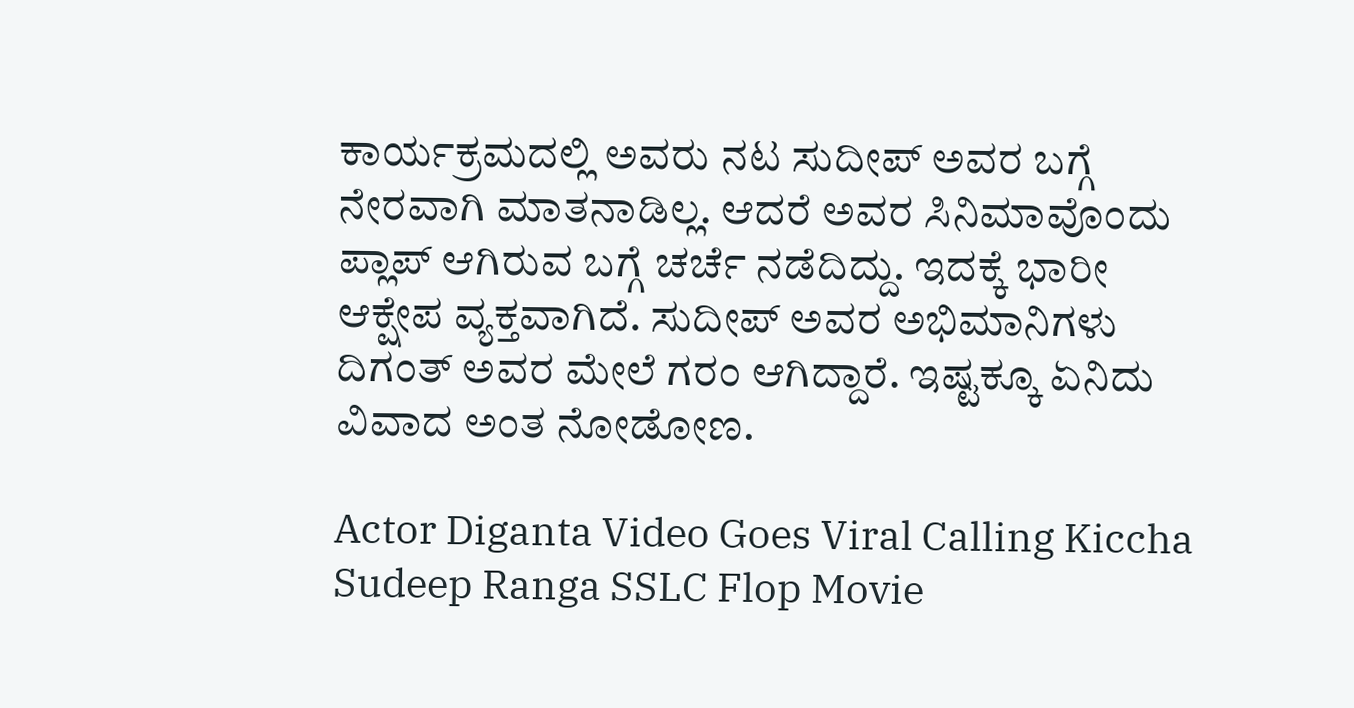ಕಾರ್ಯಕ್ರಮದಲ್ಲಿ ಅವರು ನಟ ಸುದೀಪ್‌ ಅವರ ಬಗ್ಗೆ ನೇರವಾಗಿ ಮಾತನಾಡಿಲ್ಲ. ಆದರೆ ಅವರ ಸಿನಿಮಾವೊಂದು ಪ್ಲಾಪ್ ಆಗಿರುವ ಬಗ್ಗೆ ಚರ್ಚೆ ನಡೆದಿದ್ದು. ಇದಕ್ಕೆ ಭಾರೀ ಆಕ್ಷೇಪ ವ್ಯಕ್ತವಾಗಿದೆ. ಸುದೀಪ್‌ ಅವರ ಅಭಿಮಾನಿಗಳು ದಿಗಂತ್ ಅವರ ಮೇಲೆ ಗರಂ ಆಗಿದ್ದಾರೆ. ಇಷ್ಟಕ್ಕೂ ಏನಿದು ವಿವಾದ ಅಂತ ನೋಡೋಣ.

Actor Diganta Video Goes Viral Calling Kiccha Sudeep Ranga SSLC Flop Movie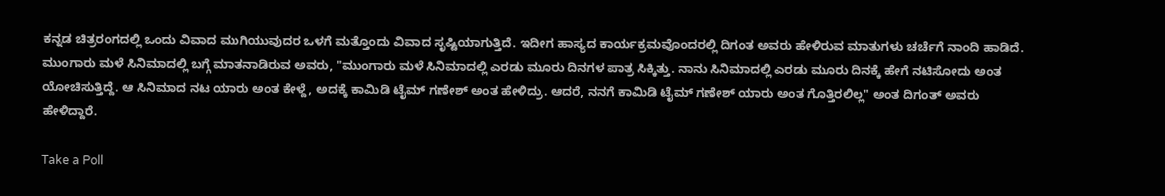ಕನ್ನಡ ಚಿತ್ರರಂಗದಲ್ಲಿ ಒಂದು ವಿವಾದ ಮುಗಿಯುವುದರ ಒಳಗೆ ಮತ್ತೊಂದು ವಿವಾದ ಸೃಷ್ಟಿಯಾಗುತ್ತಿದೆ. ಇದೀಗ ಹಾಸ್ಯದ ಕಾರ್ಯಕ್ರಮವೊಂದರಲ್ಲಿ ದಿಗಂತ ಅವರು ಹೇಳಿರುವ ಮಾತುಗಳು ಚರ್ಚೆಗೆ ನಾಂದಿ ಹಾಡಿದೆ. ಮುಂಗಾರು ಮಳೆ ಸಿನಿಮಾದಲ್ಲಿ ಬಗ್ಗೆ ಮಾತನಾಡಿರುವ ಅವರು, "ಮುಂಗಾರು ಮಳೆ ಸಿನಿಮಾದಲ್ಲಿ ಎರಡು ಮೂರು ದಿನಗಳ ಪಾತ್ರ ಸಿಕ್ಕಿತ್ತು. ನಾನು ಸಿನಿಮಾದಲ್ಲಿ ಎರಡು ಮೂರು ದಿನಕ್ಕೆ ಹೇಗೆ ನಟಿಸೋದು ಅಂತ ಯೋಚಿಸುತ್ತಿದ್ದೆ. ಆ ಸಿನಿಮಾದ ನಟ ಯಾರು ಅಂತ ಕೇಳ್ದೆ, ಅದಕ್ಕೆ ಕಾಮಿಡಿ ಟೈಮ್‌ ಗಣೇಶ್‌ ಅಂತ ಹೇಳಿದ್ರು. ಆದರೆ, ನನಗೆ ಕಾಮಿಡಿ ಟೈಮ್‌ ಗಣೇಶ್‌ ಯಾರು ಅಂತ ಗೊತ್ತಿರಲಿಲ್ಲ" ಅಂತ ದಿಗಂತ್ ಅವರು ಹೇಳಿದ್ದಾರೆ.

Take a Poll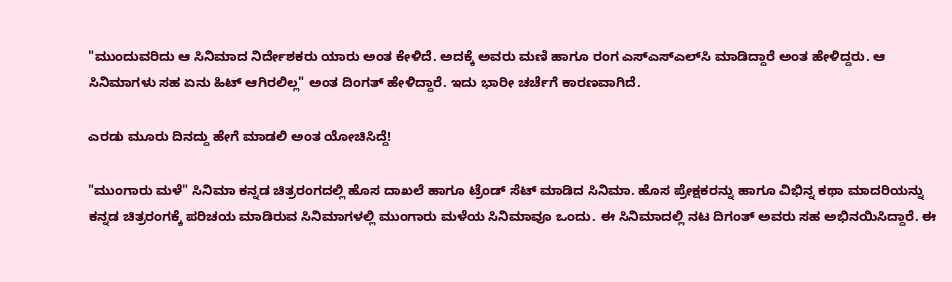"ಮುಂದುವರಿದು ಆ ಸಿನಿಮಾದ ನಿರ್ದೇಶಕರು ಯಾರು ಅಂತ ಕೇಳಿದೆ. ಅದಕ್ಕೆ ಅವರು ಮಣಿ ಹಾಗೂ ರಂಗ ಎಸ್‌ಎಸ್‌ಎಲ್‌ಸಿ ಮಾಡಿದ್ದಾರೆ ಅಂತ ಹೇಳಿದ್ದರು. ಆ ಸಿನಿಮಾಗಳು ಸಹ ಏನು ಹಿಟ್‌ ಆಗಿರಲಿಲ್ಲ" ಅಂತ ದಿಂಗತ್ ಹೇಳಿದ್ದಾರೆ. ಇದು ಭಾರೀ ಚರ್ಚೆಗೆ ಕಾರಣವಾಗಿದೆ.

ಎರಡು ಮೂರು ದಿನದ್ದು ಹೇಗೆ ಮಾಡಲಿ ಅಂತ ಯೋಚಿಸಿದ್ದೆ!

"ಮುಂಗಾರು ಮಳೆ" ಸಿನಿಮಾ ಕನ್ನಡ ಚಿತ್ರರಂಗದಲ್ಲಿ ಹೊಸ ದಾಖಲೆ ಹಾಗೂ ಟ್ರೆಂಡ್‌ ಸೆಟ್‌ ಮಾಡಿದ ಸಿನಿಮಾ. ಹೊಸ ಪ್ರೇಕ್ಷಕರನ್ನು ಹಾಗೂ ವಿಭಿನ್ನ ಕಥಾ ಮಾದರಿಯನ್ನು ಕನ್ನಡ ಚಿತ್ರರಂಗಕ್ಕೆ ಪರಿಚಯ ಮಾಡಿರುವ ಸಿನಿಮಾಗಳಲ್ಲಿ ಮುಂಗಾರು ಮಳೆಯ ಸಿನಿಮಾವೂ ಒಂದು. ಈ ಸಿನಿಮಾದಲ್ಲಿ ನಟ ದಿಗಂತ್ ಅವರು ಸಹ ಅಭಿನಯಿಸಿದ್ದಾರೆ. ಈ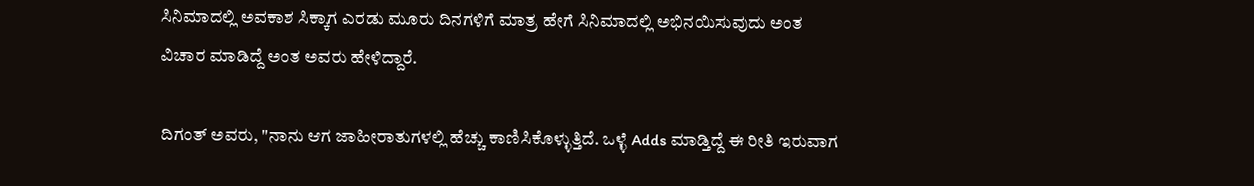ಸಿನಿಮಾದಲ್ಲಿ ಅವಕಾಶ ಸಿಕ್ಕಾಗ ಎರಡು ಮೂರು ದಿನಗಳಿಗೆ ಮಾತ್ರ ಹೇಗೆ ಸಿನಿಮಾದಲ್ಲಿ ಅಭಿನಯಿಸುವುದು ಅಂತ ವಿಚಾರ ಮಾಡಿದ್ದೆ ಅಂತ ಅವರು ಹೇಳಿದ್ದಾರೆ.

ದಿಗಂತ್ ಅವರು, "ನಾನು ಆಗ ಜಾಹೀರಾತುಗಳಲ್ಲಿ ಹೆಚ್ಚು ಕಾಣಿಸಿಕೊಳ್ಳುತ್ತಿದೆ. ಒಳ್ಳೆ Adds ಮಾಡ್ತಿದ್ದೆ ಈ ರೀತಿ ಇರುವಾಗ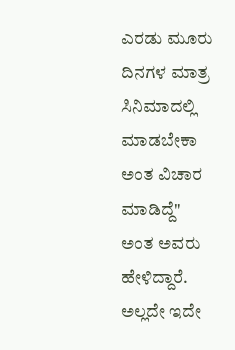ಎರಡು ಮೂರು ದಿನಗಳ ಮಾತ್ರ ಸಿನಿಮಾದಲ್ಲಿ ಮಾಡಬೇಕಾ ಅಂತ ವಿಚಾರ ಮಾಡಿದ್ದೆ" ಅಂತ ಅವರು ಹೇಳಿದ್ದಾರೆ. ಅಲ್ಲದೇ ಇದೇ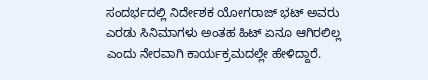ಸಂದರ್ಭದಲ್ಲಿ ನಿರ್ದೇಶಕ ಯೋಗರಾಜ್ ಭಟ್ ಅವರು ಎರಡು ಸಿನಿಮಾಗಳು ಅಂತಹ ಹಿಟ್‌ ಏನೂ ಆಗಿರಲಿಲ್ಲ ಎಂದು ನೇರವಾಗಿ ಕಾರ್ಯಕ್ರಮದಲ್ಲೇ ಹೇಳಿದ್ದಾರೆ.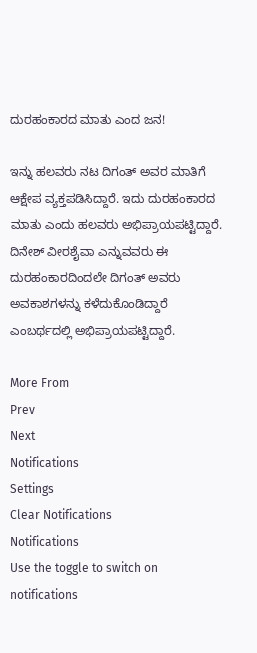ದುರಹಂಕಾರದ ಮಾತು ಎಂದ ಜನ!

ಇನ್ನು ಹಲವರು ನಟ ದಿಗಂತ್ ಅವರ ಮಾತಿಗೆ ಆಕ್ಷೇಪ ವ್ಯಕ್ತಪಡಿಸಿದ್ದಾರೆ. ಇದು ದುರಹಂಕಾರದ ಮಾತು ಎಂದು ಹಲವರು ಅಭಿಪ್ರಾಯಪಟ್ಟಿದ್ದಾರೆ. ದಿನೇಶ್ ವೀರಶೈವಾ ಎನ್ನುವವರು ಈ ದುರಹಂಕಾರದಿಂದಲೇ ದಿಗಂತ್ ಅವರು ಅವಕಾಶಗಳನ್ನು ಕಳೆದುಕೊಂಡಿದ್ದಾರೆ ಎಂಬರ್ಥದಲ್ಲಿ ಅಭಿಪ್ರಾಯಪಟ್ಟಿದ್ದಾರೆ.

More From
Prev
Next
Notifications
Settings
Clear Notifications
Notifications
Use the toggle to switch on notifications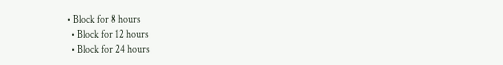• Block for 8 hours
  • Block for 12 hours
  • Block for 24 hours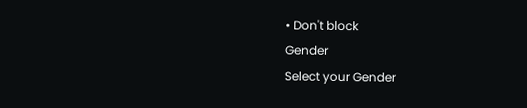• Don't block
Gender
Select your Gender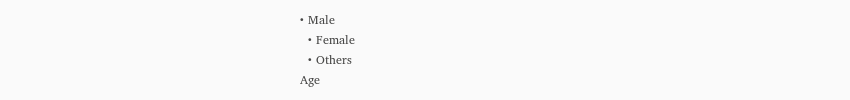• Male
  • Female
  • Others
Age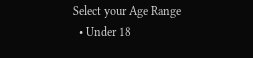Select your Age Range
  • Under 18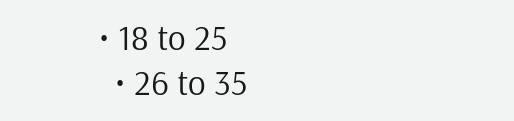• 18 to 25
  • 26 to 35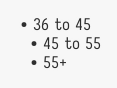• 36 to 45
  • 45 to 55
  • 55+